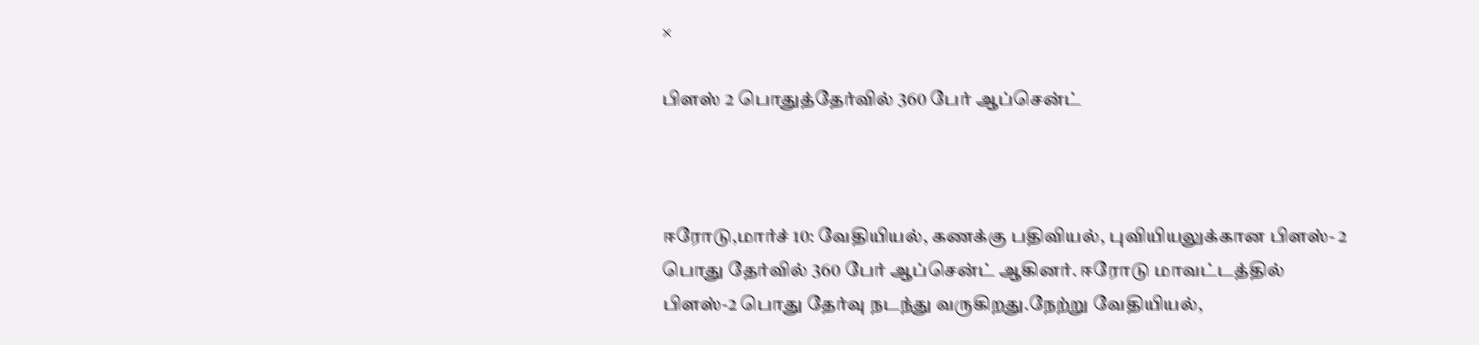×

பிளஸ் 2 பொதுத்தேர்வில் 360 பேர் ஆப்சென்ட்



ஈரோடு,மார்ச் 10: வேதியியல், கணக்கு பதிவியல், புவியியலுக்கான பிளஸ்- 2 பொது தேர்வில் 360 பேர் ஆப்சென்ட் ஆகினர். ஈரோடு மாவட்டத்தில் பிளஸ்-2 பொது தேர்வு நடந்து வருகிறது.நேற்று வேதியியல்,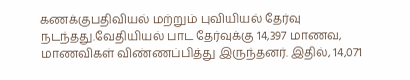கணக்குபதிவியல் மற்றும் புவியியல் தேர்வு நடந்தது.வேதியியல் பாட தேர்வுக்கு 14,397 மாணவ, மாணவிகள் விண்ணப்பித்து இருந்தனர். இதில், 14,071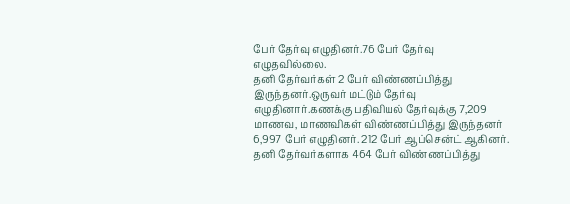பேர் தேர்வு எழுதினர்.76 பேர் தேர்வு எழுதவில்லை.
தனி தேர்வர்கள் 2 பேர் விண்ணப்பித்து இருந்தனர்.ஒருவர் மட்டும் தேர்வு எழுதினார்.கணக்கு பதிவியல் தேர்வுக்கு 7,209 மாணவ, மாணவிகள் விண்ணப்பித்து இருந்தனர் 6,997 பேர் எழுதினர். 212 பேர் ஆப்சென்ட் ஆகினர். தனி தேர்வர்களாக 464 பேர் விண்ணப்பித்து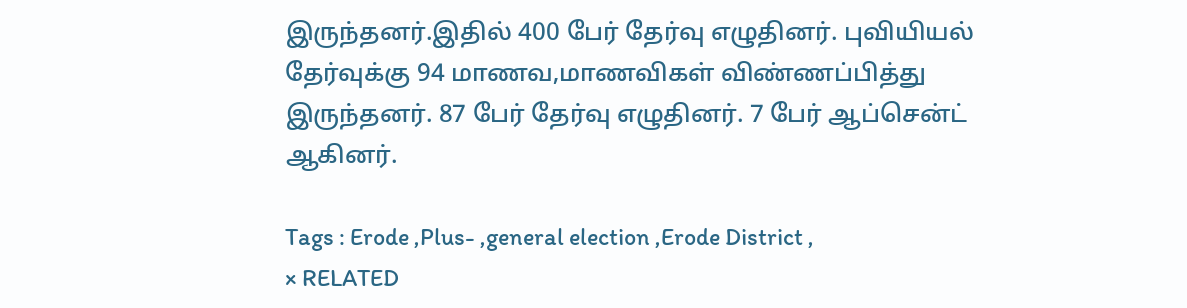இருந்தனர்.இதில் 400 பேர் தேர்வு எழுதினர். புவியியல் தேர்வுக்கு 94 மாணவ,மாணவிகள் விண்ணப்பித்து இருந்தனர். 87 பேர் தேர்வு எழுதினர். 7 பேர் ஆப்சென்ட் ஆகினர்.

Tags : Erode ,Plus- ,general election ,Erode District ,
× RELATED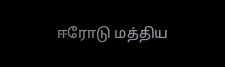ஈரோடு மத்திய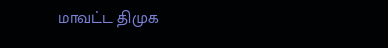மாவட்ட திமுக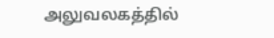அலுவலகத்தில்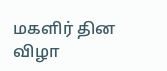மகளிர் தின விழா